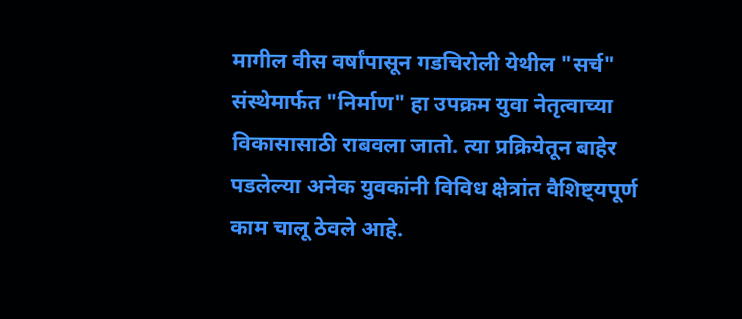मागील वीस वर्षांपासून गडचिरोली येथील "सर्च" संस्थेमार्फत "निर्माण" हा उपक्रम युवा नेतृत्वाच्या विकासासाठी राबवला जातो. त्या प्रक्रियेतून बाहेर पडलेल्या अनेक युवकांनी विविध क्षेत्रांत वैशिष्ट्यपूर्ण काम चालू ठेवले आहे.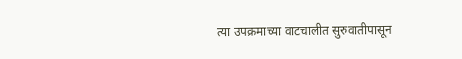त्या उपक्रमाच्या वाटचालीत सुरुवातीपासून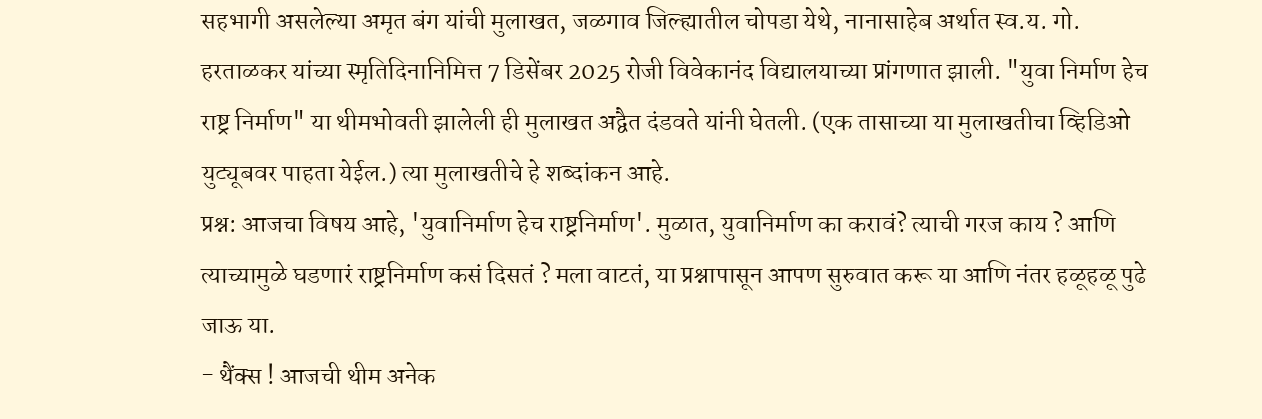सहभागी असलेल्या अमृत बंग यांची मुलाखत, जळगाव जिल्ह्यातील चोपडा येथे, नानासाहेब अर्थात स्व.य. गो. हरताळकर यांच्या स्मृतिदिनानिमित्त 7 डिसेंबर 2025 रोजी विवेकानंद विद्यालयाच्या प्रांगणात झाली. "युवा निर्माण हेच राष्ट्र निर्माण" या थीमभोवती झालेली ही मुलाखत अद्वैत दंडवते यांनी घेतली. (एक तासाच्या या मुलाखतीचा व्हिडिओ युट्यूबवर पाहता येईल.) त्या मुलाखतीचे हे शब्दांकन आहे.
प्रश्न: आजचा विषय आहे, 'युवानिर्माण हेच राष्ट्रनिर्माण'. मुळात, युवानिर्माण का करावं? त्याची गरज काय ? आणि त्याच्यामुळे घडणारं राष्ट्रनिर्माण कसं दिसतं ? मला वाटतं, या प्रश्नापासून आपण सुरुवात करू या आणि नंतर हळूहळू पुढे जाऊ या.
- थैंक्स ! आजची थीम अनेक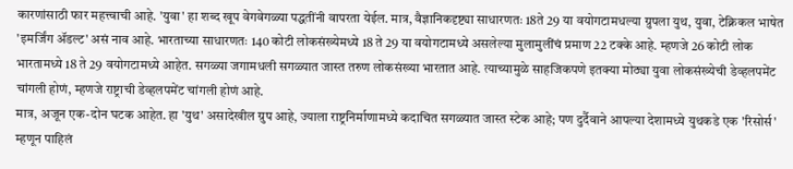कारणांसाठी फार महत्त्वाची आहे. 'युवा' हा शब्द खूप वेगवेगळ्या पद्धतींनी वापरता येईल. मात्र, वैज्ञानिकदृष्ट्या साधारणतः 18ते 29 या वयोगटामधल्या ग्रुपला युथ, युवा, टेक्निकल भाषेत 'इमर्जिंग ॲडल्ट' असं नाव आहे. भारताच्या साधारणतः 140 कोटी लोकसंख्येमध्ये 18 ते 29 या वयोगटामध्ये असलेल्या मुलामुलींचं प्रमाण 22 टक्के आहे. म्हणजे 26 कोटी लोक भारतामध्ये 18 ते 29 वयोगटामध्ये आहेत. सगळ्या जगामधली सगळ्यात जास्त तरुण लोकसंख्या भारतात आहे. त्याच्यामुळे साहजिकपणे इतक्या मोठ्या युवा लोकसंख्येची डेव्हलपमेंट चांगली होणं, म्हणजे राष्ट्राची डेव्हलपमेंट चांगली होणं आहे.
मात्र, अजून एक-दोन घटक आहेत. हा 'युथ' असादेखील ग्रुप आहे, ज्याला राष्ट्रनिर्माणामध्ये कदाचित सगळ्यात जास्त स्टेक आहे; पण दुर्दैवाने आपल्या देशामध्ये युथकडे एक 'रिसोर्स' म्हणून पाहिलं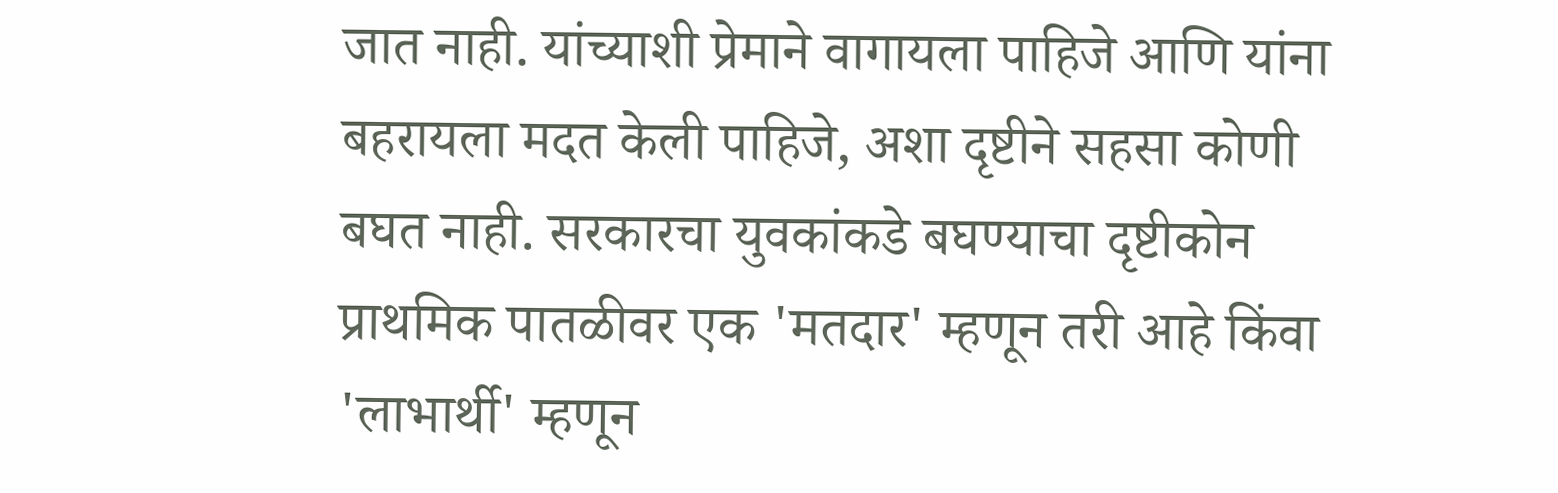जात नाही. यांच्याशी प्रेमाने वागायला पाहिजे आणि यांना बहरायला मदत केली पाहिजे, अशा दृष्टीने सहसा कोणी बघत नाही. सरकारचा युवकांकडे बघण्याचा दृष्टीकोन प्राथमिक पातळीवर एक 'मतदार' म्हणून तरी आहे किंवा 'लाभार्थी' म्हणून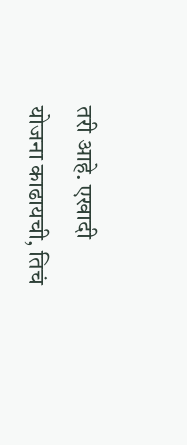तरी आहे. एखादी योजना काढायची, तिचं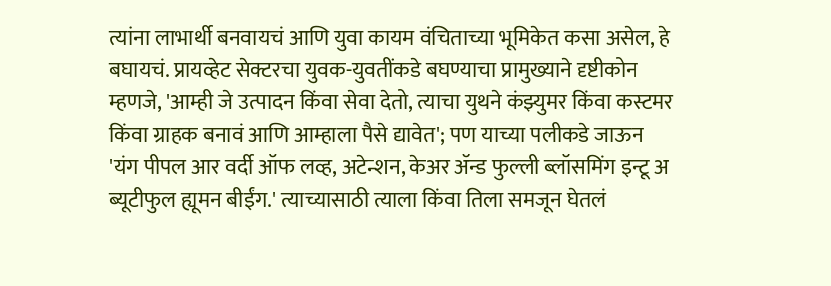त्यांना लाभार्थी बनवायचं आणि युवा कायम वंचिताच्या भूमिकेत कसा असेल, हे बघायचं. प्रायव्हेट सेक्टरचा युवक-युवतींकडे बघण्याचा प्रामुख्याने दृष्टीकोन म्हणजे, 'आम्ही जे उत्पादन किंवा सेवा देतो, त्याचा युथने कंझ्युमर किंवा कस्टमर किंवा ग्राहक बनावं आणि आम्हाला पैसे द्यावेत'; पण याच्या पलीकडे जाऊन 'यंग पीपल आर वर्दी ऑफ लव्ह, अटेन्शन, केअर ॲन्ड फुल्ली ब्लॉसमिंग इन्टू अ ब्यूटीफुल ह्यूमन बीईंग.' त्याच्यासाठी त्याला किंवा तिला समजून घेतलं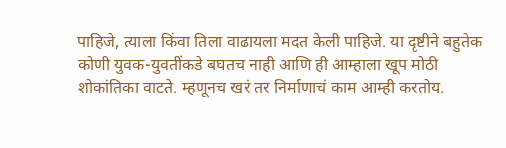पाहिजे, त्याला किंवा तिला वाढायला मदत केली पाहिजे. या दृष्टीने बहुतेक कोणी युवक-युवतींकडे बघतच नाही आणि ही आम्हाला खूप मोठी शोकांतिका वाटते. म्हणूनच खरं तर निर्माणाचं काम आम्ही करतोय.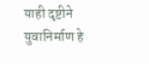याही दृष्टीने युवानिर्माण हे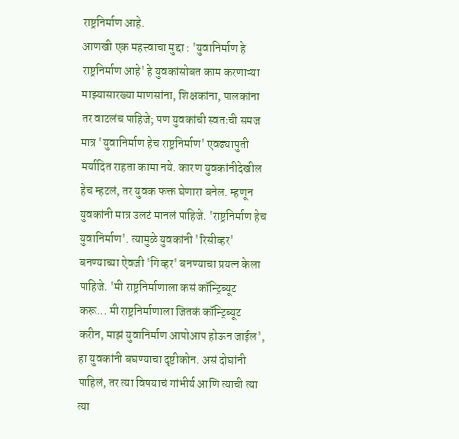राष्ट्रनिर्माण आहे.
आणखी एक महत्त्वाचा मुद्दा : 'युवानिर्माण हे राष्ट्रनिर्माण आहे' हे युवकांसोबत काम करणाऱ्या माझ्यासारख्या माणसांना, शिक्षकांना, पालकांना तर वाटलंच पाहिजे; पण युवकांची स्वतःची समज मात्र 'युवानिर्माण हेच राष्ट्रनिर्माण' एवढ्यापुती मर्यादित राहता कामा नये. कारण युवकांनीदेखील हेच म्हटलं, तर युवक फक्त घेणारा बनेल. म्हणून युवकांनी मात्र उलटं मानलं पाहिजे. 'राष्ट्रनिर्माण हेच युवानिर्माण'. त्यामुळे युवकांनी 'रिसीव्हर' बनण्याच्या ऐवजी 'गिव्हर' बनण्याचा प्रयत्न केला पाहिजे. 'मी राष्ट्रनिर्माणाला कसं कॉन्ट्रिब्यूट करू... मी राष्ट्रनिर्माणाला जितकं कॉन्ट्रिब्यूट करीन, माझं युवानिर्माण आपोआप होऊन जाईल', हा युवकांनी बघण्याचा दृष्टीकोन. असं दोघांनी पाहिलं, तर त्या विषयाचं गांभीर्य आणि त्याची त्या त्या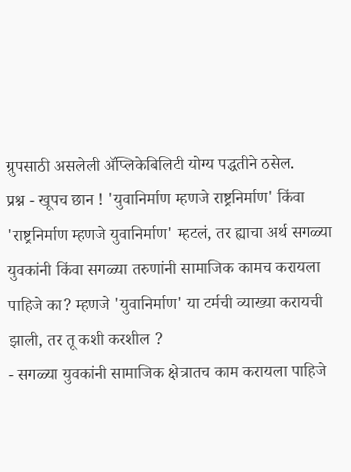ग्रुपसाठी असलेली ॲप्लिकेबिलिटी योग्य पद्धतीने ठसेल.
प्रश्न - खूपच छान ! 'युवानिर्माण म्हणजे राष्ट्रनिर्माण' किंवा 'राष्ट्रनिर्माण म्हणजे युवानिर्माण' म्हटलं, तर ह्याचा अर्थ सगळ्या युवकांनी किंवा सगळ्या तरुणांनी सामाजिक कामच करायला पाहिजे का? म्हणजे 'युवानिर्माण' या टर्मची व्याख्या करायची झाली, तर तू कशी करशील ?
- सगळ्या युवकांनी सामाजिक क्षेत्रातच काम करायला पाहिजे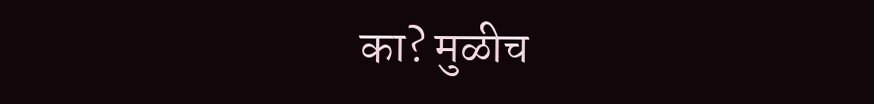का? मुळीच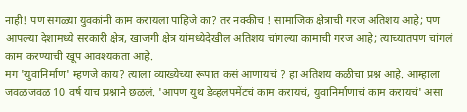नाही! पण सगळ्या युवकांनी काम करायला पाहिजे का? तर नक्कीच ! सामाजिक क्षेत्राची गरज अतिशय आहे; पण आपल्या देशामध्ये सरकारी क्षेत्र, खाजगी क्षेत्र यांमध्येदेखील अतिशय चांगल्या कामाची गरज आहे; त्याच्यातपण चांगलं काम करण्याची खूप आवश्यकता आहे.
मग 'युवानिर्माण' म्हणजे काय? त्याला व्याख्येच्या रूपात कसं आणायचं ? हा अतिशय कळीचा प्रश्न आहे. आम्हाला जवळजवळ 10 वर्ष याच प्रश्नाने छळलं. 'आपण युथ डेव्हलपमेंटचं काम करायचं, युवानिर्माणाचं काम करायचं' असा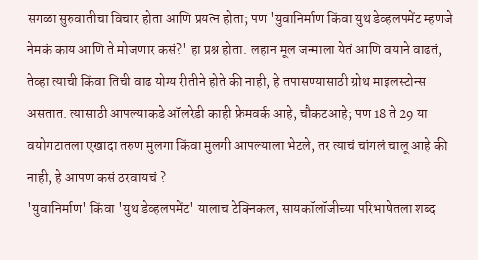सगळा सुरुवातीचा विचार होता आणि प्रयत्न होता; पण 'युवानिर्माण किंवा युथ डेव्हलपमेंट म्हणजे नेमकं काय आणि ते मोजणार कसं?' हा प्रश्न होता. लहान मूल जन्माला येतं आणि वयाने वाढतं, तेव्हा त्याची किंवा तिची वाढ योग्य रीतीने होते की नाही, हे तपासण्यासाठी ग्रोथ माइलस्टोन्स असतात. त्यासाठी आपल्याकडे ऑलरेडी काही फ्रेमवर्क आहे, चौकटआहे; पण 18 ते 29 या वयोगटातला एखादा तरुण मुलगा किंवा मुलगी आपल्याला भेटले, तर त्याचं चांगलं चालू आहे की नाही, हे आपण कसं ठरवायचं ?
'युवानिर्माण' किंवा 'युथ डेव्हलपमेंट' यालाच टेक्निकल, सायकॉलॉजीच्या परिभाषेतला शब्द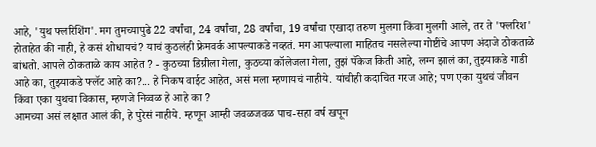आहे, 'युथ फ्लरिशिंग'. मग तुमच्यापुढे 22 वर्षांचा, 24 वर्षांचा, 28 वर्षांचा, 19 वर्षांचा एखादा तरुण मुलगा किंवा मुलगी आले, तर ते 'फ्लरिश' होताहेत की नाही, हे कसं शोधायचं? याचं कुठलंही फ्रेमवर्क आपल्याकडे नव्हतं. मग आपल्याला माहितच नसलेल्या गोष्टींचे आपण अंदाजे ठोकताळे बांधतो. आपले ठोकताळे काय आहेत ? - कुठच्या डिग्रीला गेला, कुठच्या कॉलेजला गेला, तुझं पॅकेज किती आहे, लग्न झालं का, तुझ्याकडे गाडी आहे का, तुझ्याकडे फ्लॅट आहे का?... हे निकष वाईट आहेत, असं मला म्हणायचं नाहीये. यांचीही कदाचित गरज आहे; पण एका युथचं जीवन किंवा एका युथचा विकास, म्हणजे निव्वळ हे आहे का ?
आमच्या असं लक्षात आलं की, हे पुरेसं नाहीये. म्हणून आम्ही जवळजवळ पाच-सहा वर्ष खपून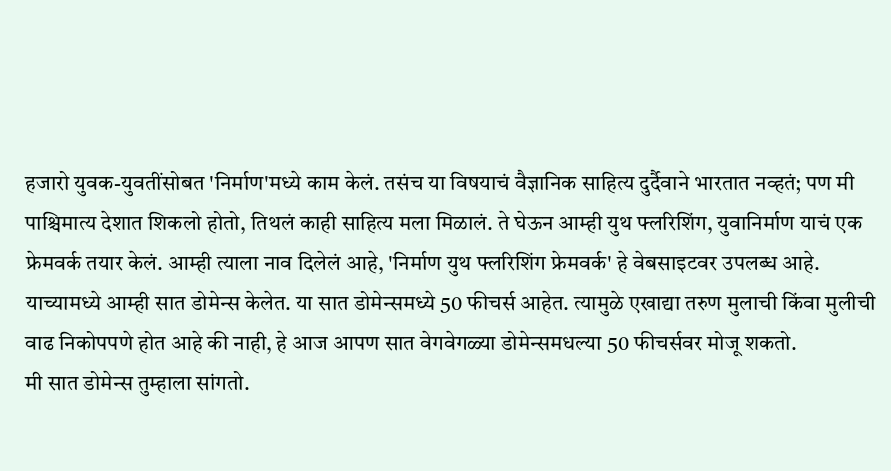हजारो युवक-युवतींसोबत 'निर्माण'मध्ये काम केलं. तसंच या विषयाचं वैज्ञानिक साहित्य दुर्दैवाने भारतात नव्हतं; पण मी पाश्चिमात्य देशात शिकलो होतो, तिथलं काही साहित्य मला मिळालं. ते घेऊन आम्ही युथ फ्लरिशिंग, युवानिर्माण याचं एक फ्रेमवर्क तयार केलं. आम्ही त्याला नाव दिलेलं आहे, 'निर्माण युथ फ्लरिशिंग फ्रेमवर्क' हे वेबसाइटवर उपलब्ध आहे. याच्यामध्ये आम्ही सात डोमेन्स केलेत. या सात डोमेन्समध्ये 50 फीचर्स आहेत. त्यामुळे एखाद्या तरुण मुलाची किंवा मुलीची वाढ निकोपपणे होत आहे की नाही, हे आज आपण सात वेगवेगळ्या डोमेन्समधल्या 50 फीचर्सवर मोजू शकतो.
मी सात डोमेन्स तुम्हाला सांगतो.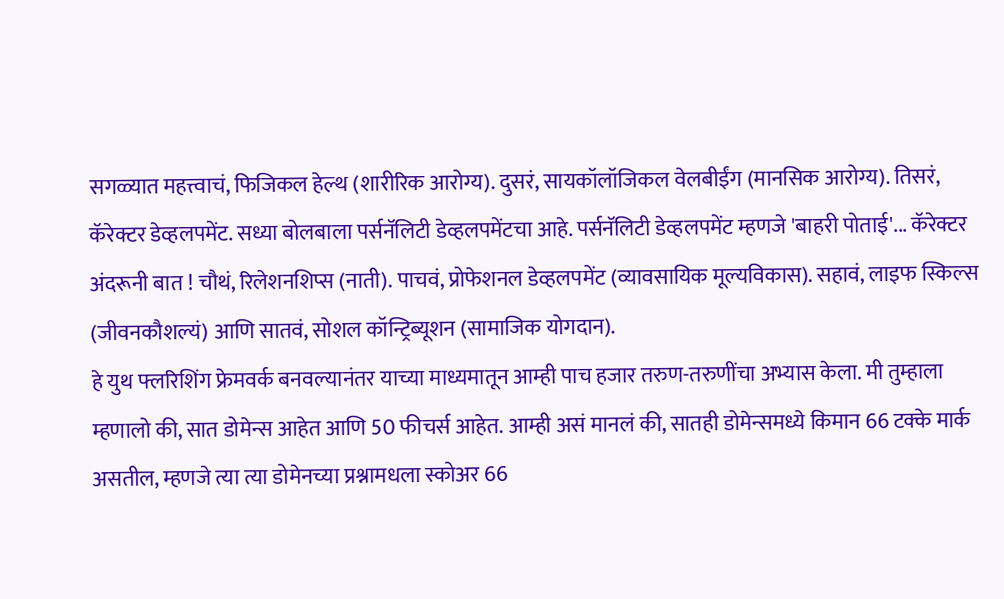सगळ्यात महत्त्वाचं, फिजिकल हेल्थ (शारीरिक आरोग्य). दुसरं, सायकॉलॉजिकल वेलबीईंग (मानसिक आरोग्य). तिसरं, कॅरेक्टर डेव्हलपमेंट. सध्या बोलबाला पर्सनॅलिटी डेव्हलपमेंटचा आहे. पर्सनॅलिटी डेव्हलपमेंट म्हणजे 'बाहरी पोताई'... कॅरेक्टर अंदरूनी बात ! चौथं, रिलेशनशिप्स (नाती). पाचवं, प्रोफेशनल डेव्हलपमेंट (व्यावसायिक मूल्यविकास). सहावं, लाइफ स्किल्स (जीवनकौशल्यं) आणि सातवं, सोशल कॉन्ट्रिब्यूशन (सामाजिक योगदान).
हे युथ फ्लरिशिंग फ्रेमवर्क बनवल्यानंतर याच्या माध्यमातून आम्ही पाच हजार तरुण-तरुणींचा अभ्यास केला. मी तुम्हाला म्हणालो की, सात डोमेन्स आहेत आणि 50 फीचर्स आहेत. आम्ही असं मानलं की, सातही डोमेन्समध्ये किमान 66 टक्के मार्क असतील, म्हणजे त्या त्या डोमेनच्या प्रश्नामधला स्कोअर 66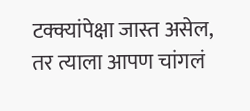टक्क्यांपेक्षा जास्त असेल, तर त्याला आपण चांगलं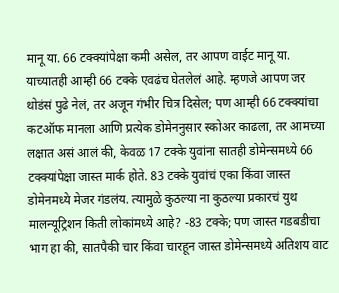मानू या. 66 टक्क्यांपेक्षा कमी असेल, तर आपण वाईट मानू या. याच्यातही आम्ही 66 टक्के एवढंच घेतलेलं आहे. म्हणजे आपण जर थोडंसं पुढे नेलं, तर अजून गंभीर चित्र दिसेल; पण आम्ही 66 टक्क्यांचा कटऑफ मानला आणि प्रत्येक डोमेननुसार स्कोअर काढला, तर आमच्या लक्षात असं आलं की, केवळ 17 टक्के युवांना सातही डोमेन्समध्ये 66 टक्क्यांपेक्षा जास्त मार्क होते. 83 टक्के युवांचं एका किंवा जास्त डोमेनमध्ये मेजर गंडलंय. त्यामुळे कुठल्या ना कुठल्या प्रकारचं युथ मालन्यूट्रिशन किती लोकांमध्ये आहे? -83 टक्के; पण जास्त गडबडीचा भाग हा की, सातपैकी चार किंवा चारहून जास्त डोमेन्समध्ये अतिशय वाट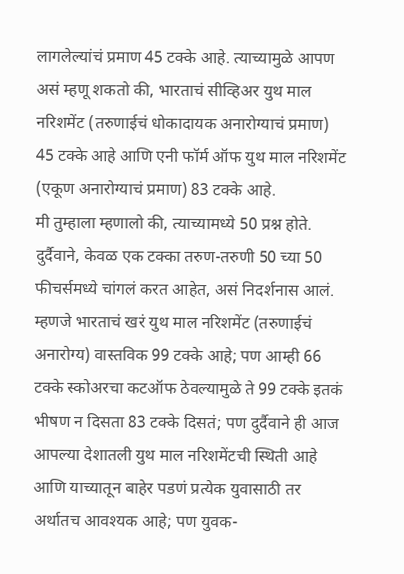लागलेल्यांचं प्रमाण 45 टक्के आहे. त्याच्यामुळे आपण असं म्हणू शकतो की, भारताचं सीव्हिअर युथ माल नरिशमेंट (तरुणाईचं धोकादायक अनारोग्याचं प्रमाण) 45 टक्के आहे आणि एनी फॉर्म ऑफ युथ माल नरिशमेंट (एकूण अनारोग्याचं प्रमाण) 83 टक्के आहे.
मी तुम्हाला म्हणालो की, त्याच्यामध्ये 50 प्रश्न होते. दुर्दैवाने, केवळ एक टक्का तरुण-तरुणी 50 च्या 50 फीचर्समध्ये चांगलं करत आहेत, असं निदर्शनास आलं. म्हणजे भारताचं खरं युथ माल नरिशमेंट (तरुणाईचं अनारोग्य) वास्तविक 99 टक्के आहे; पण आम्ही 66 टक्के स्कोअरचा कटऑफ ठेवल्यामुळे ते 99 टक्के इतकं भीषण न दिसता 83 टक्के दिसतं; पण दुर्दैवाने ही आज आपल्या देशातली युथ माल नरिशमेंटची स्थिती आहे आणि याच्यातून बाहेर पडणं प्रत्येक युवासाठी तर अर्थातच आवश्यक आहे; पण युवक-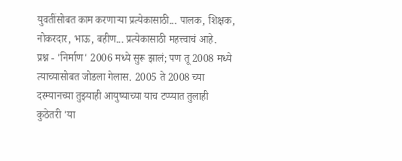युवतींसोबत काम करणाऱ्या प्रत्येकासाठी... पालक, शिक्षक, नोकरदार, भाऊ, बहीण... प्रत्येकासाठी महत्त्वाचं आहे.
प्रश्न - 'निर्माण' 2006 मध्ये सुरू झालं; पण तू 2008 मध्ये त्याच्यासोबत जोडला गेलास. 2005 ते 2008 च्या दरम्यानच्या तुझ्याही आयुष्याच्या याच टप्प्यात तुलाही कुठेतरी 'या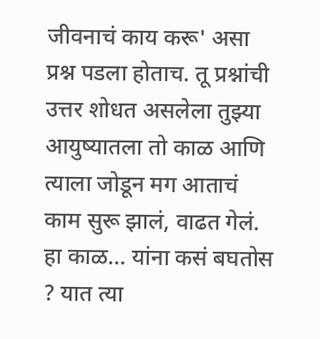जीवनाचं काय करू' असा प्रश्न पडला होताच. तू प्रश्नांची उत्तर शोधत असलेला तुझ्या आयुष्यातला तो काळ आणि त्याला जोडून मग आताचं काम सुरू झालं, वाढत गेलं. हा काळ... यांना कसं बघतोस ? यात त्या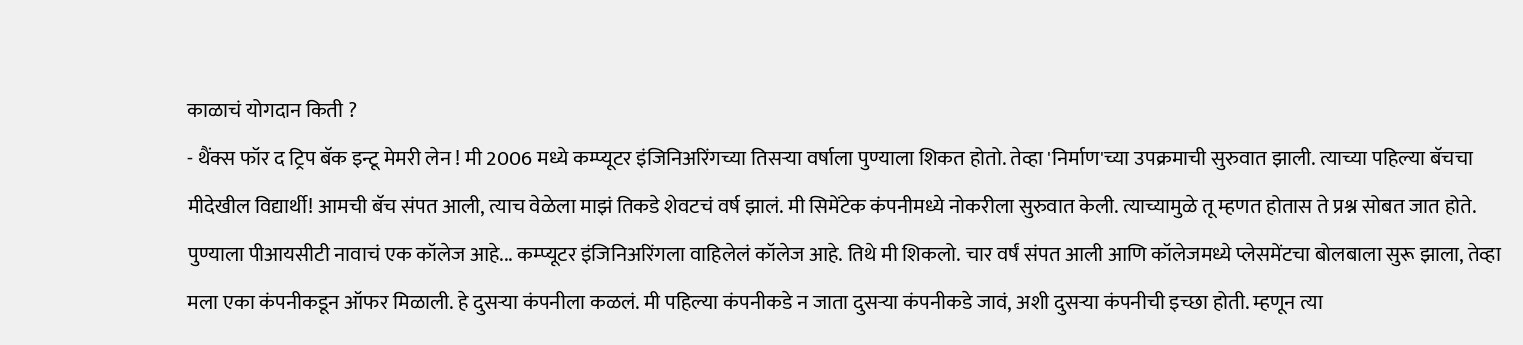काळाचं योगदान किती ?
- थैंक्स फॉर द ट्रिप बॅक इन्टू मेमरी लेन ! मी 2006 मध्ये कम्प्यूटर इंजिनिअरिंगच्या तिसऱ्या वर्षाला पुण्याला शिकत होतो. तेव्हा 'निर्माण'च्या उपक्रमाची सुरुवात झाली. त्याच्या पहिल्या बॅचचा मीदेखील विद्यार्थी! आमची बॅच संपत आली, त्याच वेळेला माझं तिकडे शेवटचं वर्ष झालं. मी सिमेंटेक कंपनीमध्ये नोकरीला सुरुवात केली. त्याच्यामुळे तू म्हणत होतास ते प्रश्न सोबत जात होते. पुण्याला पीआयसीटी नावाचं एक कॉलेज आहे... कम्प्यूटर इंजिनिअरिंगला वाहिलेलं कॉलेज आहे. तिथे मी शिकलो. चार वर्षं संपत आली आणि कॉलेजमध्ये प्लेसमेंटचा बोलबाला सुरू झाला, तेव्हा मला एका कंपनीकडून ऑफर मिळाली. हे दुसऱ्या कंपनीला कळलं. मी पहिल्या कंपनीकडे न जाता दुसऱ्या कंपनीकडे जावं, अशी दुसऱ्या कंपनीची इच्छा होती. म्हणून त्या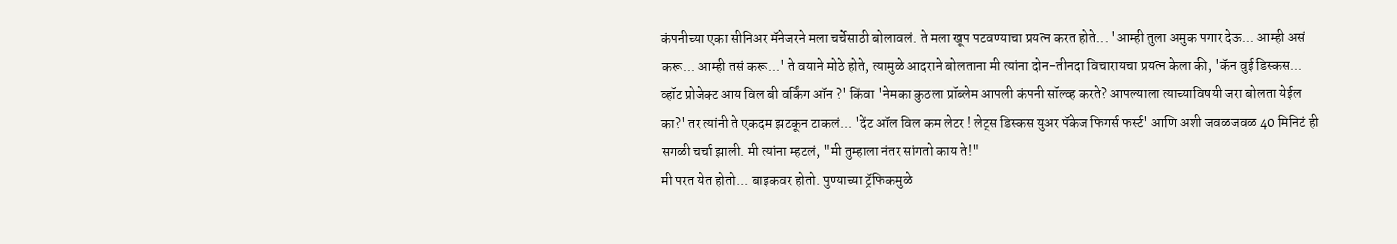कंपनीच्या एका सीनिअर मॅनेजरने मला चर्चेसाठी बोलावलं. ते मला खूप पटवण्याचा प्रयत्न करत होते... 'आम्ही तुला अमुक पगार देऊ... आम्ही असं करू... आम्ही तसं करू...' ते वयाने मोठे होते, त्यामुळे आदराने बोलताना मी त्यांना दोन-तीनदा विचारायचा प्रयत्न केला की, 'कॅन वुई डिस्कस... व्हॉट प्रोजेक्ट आय विल बी वर्किंग ऑन ?' किंवा 'नेमका कुठला प्रॉब्लेम आपली कंपनी सॉल्व्ह करते? आपल्याला त्याच्याविषयी जरा बोलता येईल का?' तर त्यांनी ते एकदम झटकून टाकलं... 'देंट ऑल विल कम लेटर ! लेट्स डिस्कस युअर पॅकेज फिगर्स फर्स्ट' आणि अशी जवळजवळ 40 मिनिटं ही सगळी चर्चा झाली. मी त्यांना म्हटलं, "मी तुम्हाला नंतर सांगतो काय ते!"
मी परत येत होतो... बाइकवर होतो. पुण्याच्या ट्रॅफिकमुळे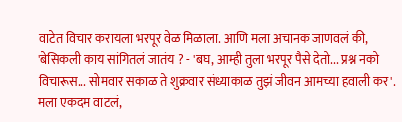वाटेत विचार करायला भरपूर वेळ मिळाला. आणि मला अचानक जाणवलं की, 'बेसिकली काय सांगितलं जातंय ? - 'बघ, आम्ही तुला भरपूर पैसे देतो... प्रश्न नको विचारूस... सोमवार सकाळ ते शुक्रवार संध्याकाळ तुझं जीवन आमच्या हवाली कर'. मला एकदम वाटलं,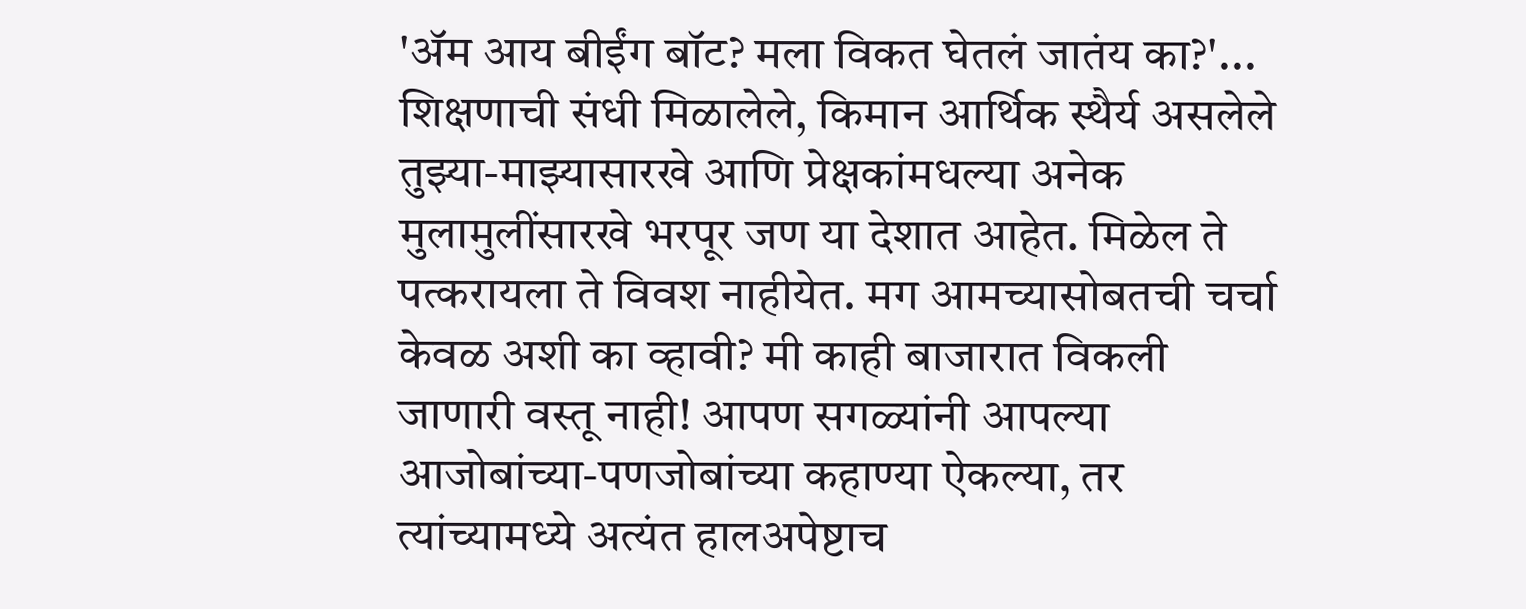'ॲम आय बीईंग बॉट? मला विकत घेतलं जातंय का?'...
शिक्षणाची संधी मिळालेले, किमान आर्थिक स्थैर्य असलेले तुझ्या-माझ्यासारखे आणि प्रेक्षकांमधल्या अनेक मुलामुलींसारखे भरपूर जण या देशात आहेत. मिळेल ते पत्करायला ते विवश नाहीयेत. मग आमच्यासोबतची चर्चा केवळ अशी का व्हावी? मी काही बाजारात विकली जाणारी वस्तू नाही! आपण सगळ्यांनी आपल्या आजोबांच्या-पणजोबांच्या कहाण्या ऐकल्या, तर त्यांच्यामध्ये अत्यंत हालअपेष्टाच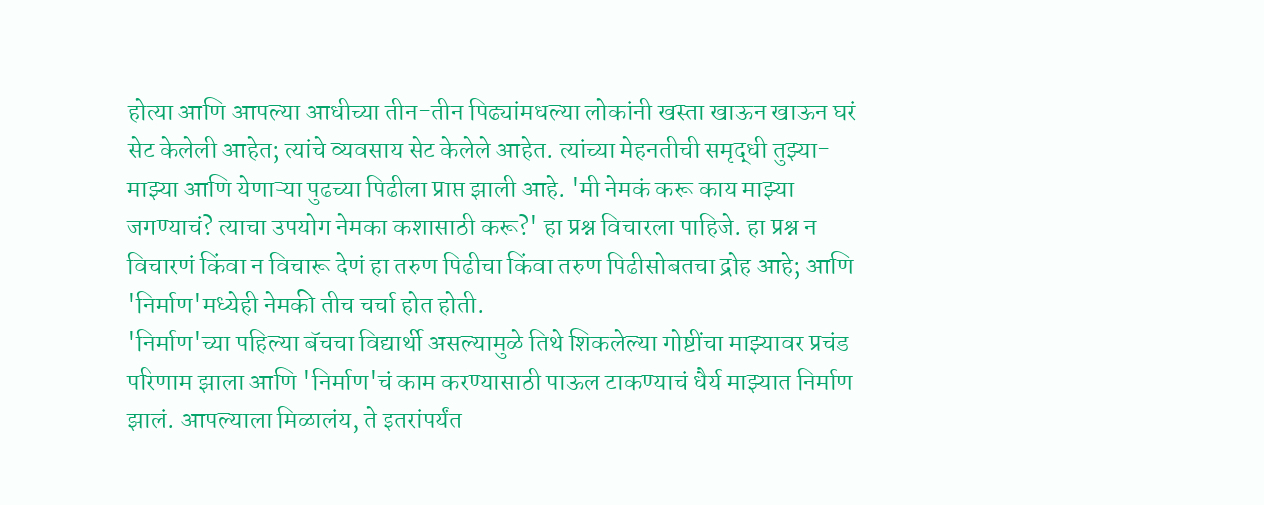होत्या आणि आपल्या आधीच्या तीन-तीन पिढ्यांमधल्या लोकांनी खस्ता खाऊन खाऊन घरं सेट केलेली आहेत; त्यांचे व्यवसाय सेट केलेले आहेत. त्यांच्या मेहनतीची समृद्धी तुझ्या-माझ्या आणि येणाऱ्या पुढच्या पिढीला प्राप्त झाली आहे. 'मी नेमकं करू काय माझ्या जगण्याचं? त्याचा उपयोग नेमका कशासाठी करू?' हा प्रश्न विचारला पाहिजे. हा प्रश्न न विचारणं किंवा न विचारू देणं हा तरुण पिढीचा किंवा तरुण पिढीसोबतचा द्रोह आहे; आणि 'निर्माण'मध्येही नेमकी तीच चर्चा होत होती.
'निर्माण'च्या पहिल्या बॅचचा विद्यार्थी असल्यामुळे तिथे शिकलेल्या गोष्टींचा माझ्यावर प्रचंड परिणाम झाला आणि 'निर्माण'चं काम करण्यासाठी पाऊल टाकण्याचं धैर्य माझ्यात निर्माण झालं. आपल्याला मिळालंय, ते इतरांपर्यंत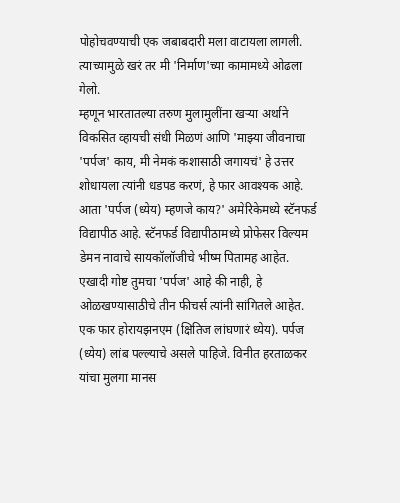पोहोचवण्याची एक जबाबदारी मला वाटायला लागली. त्याच्यामुळे खरं तर मी 'निर्माण'च्या कामामध्ये ओढला गेलो.
म्हणून भारतातल्या तरुण मुलामुलींना खऱ्या अर्थाने विकसित व्हायची संधी मिळणं आणि 'माझ्या जीवनाचा 'पर्पज' काय, मी नेमकं कशासाठी जगायचं' हे उत्तर शोधायला त्यांनी धडपड करणं, हे फार आवश्यक आहे. आता 'पर्पज (ध्येय) म्हणजे काय?' अमेरिकेमध्ये स्टॅनफर्ड विद्यापीठ आहे. स्टॅनफर्ड विद्यापीठामध्ये प्रोफेसर विल्यम डेमन नावाचे सायकॉलॉजीचे भीष्म पितामह आहेत. एखादी गोष्ट तुमचा 'पर्पज' आहे की नाही, हे ओळखण्यासाठीचे तीन फीचर्स त्यांनी सांगितले आहेत. एक फार होरायझनएम (क्षितिज लांघणारं ध्येय). पर्पज (ध्येय) लांब पल्ल्याचे असले पाहिजे. विनीत हरताळकर यांचा मुलगा मानस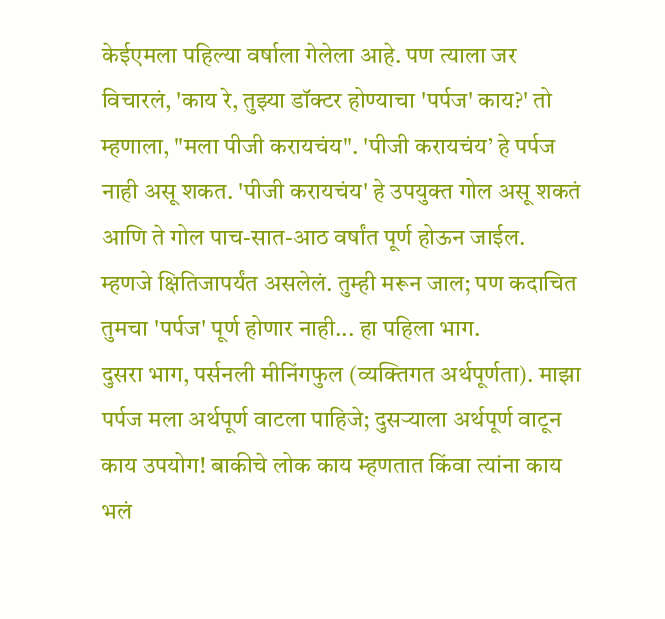केईएमला पहिल्या वर्षाला गेलेला आहे. पण त्याला जर विचारलं, 'काय रे, तुझ्या डॉक्टर होण्याचा 'पर्पज' काय?' तो म्हणाला, "मला पीजी करायचंय". 'पीजी करायचंय’ हे पर्पज नाही असू शकत. 'पीजी करायचंय' हे उपयुक्त गोल असू शकतं आणि ते गोल पाच-सात-आठ वर्षांत पूर्ण होऊन जाईल. म्हणजे क्षितिजापर्यंत असलेलं. तुम्ही मरून जाल; पण कदाचित तुमचा 'पर्पज' पूर्ण होणार नाही... हा पहिला भाग.
दुसरा भाग, पर्सनली मीनिंगफुल (व्यक्तिगत अर्थपूर्णता). माझा पर्पज मला अर्थपूर्ण वाटला पाहिजे; दुसऱ्याला अर्थपूर्ण वाटून काय उपयोग! बाकीचे लोक काय म्हणतात किंवा त्यांना काय भलं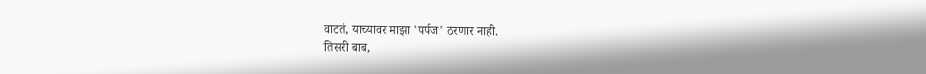वाटतं, याच्यावर माझा 'पर्पज' ठरणार नाही.
तिसरी बाब,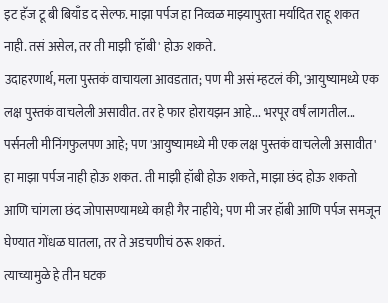इट हॅज टू बी बियाँड द सेल्फ. माझा पर्पज हा निव्वळ माझ्यापुरता मर्यादित राहू शकत नाही. तसं असेल, तर ती माझी 'हॉबी' होऊ शकते.
उदाहरणार्थ, मला पुस्तकं वाचायला आवडतात; पण मी असं म्हटलं की, 'आयुष्यामध्ये एक लक्ष पुस्तकं वाचलेली असावीत. तर हे फार होरायझन आहे... भरपूर वर्षं लागतील... पर्सनली मीनिंगफुलपण आहे; पण 'आयुष्यामध्ये मी एक लक्ष पुस्तकं वाचलेली असावीत' हा माझा पर्पज नाही होऊ शकत. ती माझी हॉबी होऊ शकते, माझा छंद होऊ शकतो आणि चांगला छंद जोपासण्यामध्ये काही गैर नाहीये; पण मी जर हॉबी आणि पर्पज समजून घेण्यात गोंधळ घातला, तर ते अडचणीचं ठरू शकतं.
त्याच्यामुळे हे तीन घटक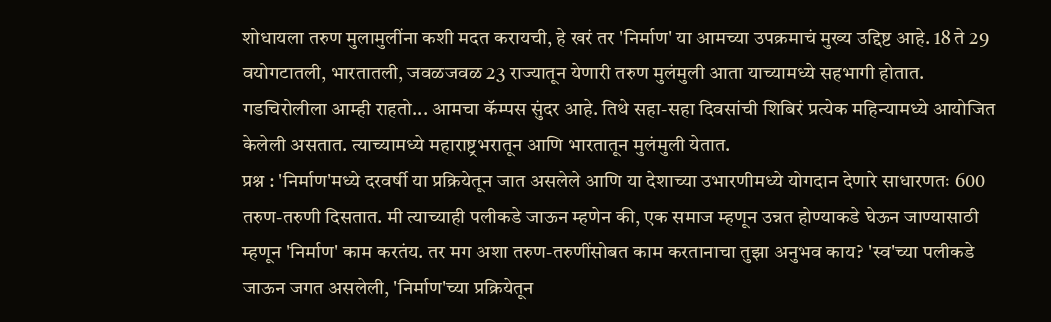शोधायला तरुण मुलामुलींना कशी मदत करायची, हे खरं तर 'निर्माण' या आमच्या उपक्रमाचं मुख्य उद्दिष्ट आहे. 18 ते 29 वयोगटातली, भारतातली, जवळजवळ 23 राज्यातून येणारी तरुण मुलंमुली आता याच्यामध्ये सहभागी होतात. गडचिरोलीला आम्ही राहतो... आमचा कॅम्पस सुंदर आहे. तिथे सहा-सहा दिवसांची शिबिरं प्रत्येक महिन्यामध्ये आयोजित केलेली असतात. त्याच्यामध्ये महाराष्ट्रभरातून आणि भारतातून मुलंमुली येतात.
प्रश्न : 'निर्माण'मध्ये दरवर्षी या प्रक्रियेतून जात असलेले आणि या देशाच्या उभारणीमध्ये योगदान देणारे साधारणतः 600 तरुण-तरुणी दिसतात. मी त्याच्याही पलीकडे जाऊन म्हणेन की, एक समाज म्हणून उन्नत होण्याकडे घेऊन जाण्यासाठी म्हणून 'निर्माण' काम करतंय. तर मग अशा तरुण-तरुणींसोबत काम करतानाचा तुझा अनुभव काय? 'स्व'च्या पलीकडे जाऊन जगत असलेली, 'निर्माण'च्या प्रक्रियेतून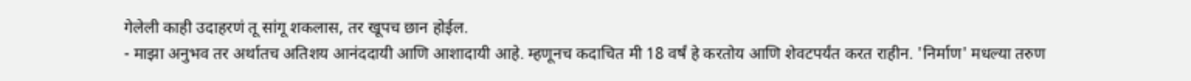गेलेली काही उदाहरणं तू सांगू शकलास, तर खूपच छान होईल.
- माझा अनुभव तर अर्थातच अतिशय आनंददायी आणि आशादायी आहे. म्हणूनच कदाचित मी 18 वर्षं हे करतोय आणि शेवटपर्यंत करत राहीन. 'निर्माण' मधल्या तरुण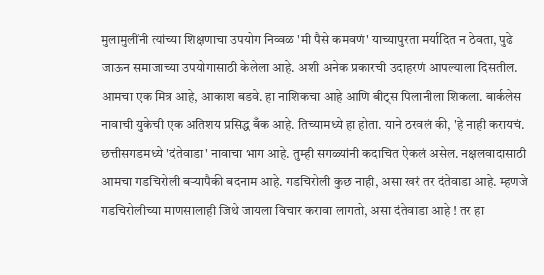मुलामुलींनी त्यांच्या शिक्षणाचा उपयोग निव्वळ 'मी पैसे कमवणं' याच्यापुरता मर्यादित न ठेवता, पुढे जाऊन समाजाच्या उपयोगासाठी केलेला आहे. अशी अनेक प्रकारची उदाहरणं आपल्याला दिसतील. आमचा एक मित्र आहे, आकाश बडवे. हा नाशिकचा आहे आणि बीट्स पिलानीला शिकला. बार्कलेस नावाची युकेची एक अतिशय प्रसिद्ध बँक आहे. तिच्यामध्ये हा होता. याने ठरवलं की, 'हे नाही करायचं. छत्तीसगडमध्ये 'दंतेवाडा' नावाचा भाग आहे. तुम्ही सगळ्यांनी कदाचित ऐकलं असेल. नक्षलवादासाठी आमचा गडचिरोली बऱ्यापैकी बदनाम आहे. गडचिरोली कुछ नाही, असा खरं तर दंतेवाडा आहे. म्हणजे गडचिरोलीच्या माणसालाही जिथे जायला विचार करावा लागतो, असा दंतेवाडा आहे ! तर हा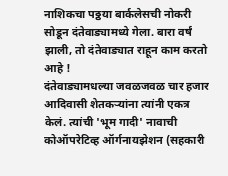नाशिकचा पठ्ठया बार्कलेसची नोकरी सोडून दंतेवाड्यामध्ये गेला. बारा वर्षं झाली, तो दंतेवाड्यात राहून काम करतो आहे !
दंतेवाड्यामधल्या जवळजवळ चार हजार आदिवासी शेतकऱ्यांना त्यांनी एकत्र केलं. त्यांची 'भूम गादी' नावाची कोऑपरेटिव्ह ऑर्गनायझेशन (सहकारी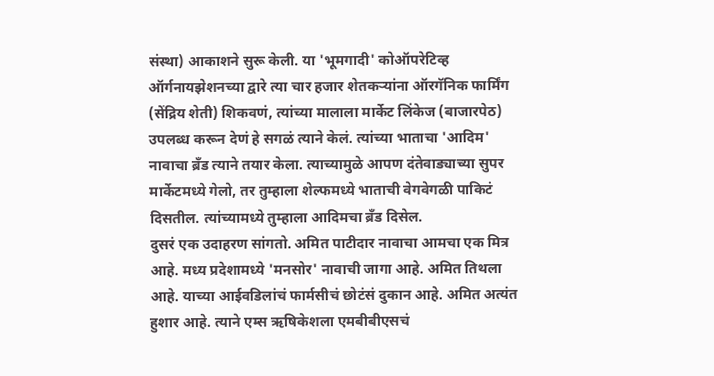संस्था) आकाशने सुरू केली. या 'भूमगादी' कोऑपरेटिव्ह ऑर्गनायझेशनच्या द्वारे त्या चार हजार शेतकऱ्यांना ऑरगॅनिक फार्मिंग (सेंद्रिय शेती) शिकवणं, त्यांच्या मालाला मार्केट लिंकेज (बाजारपेठ) उपलब्ध करून देणं हे सगळं त्याने केलं. त्यांच्या भाताचा 'आदिम' नावाचा ब्रँड त्याने तयार केला. त्याच्यामुळे आपण दंतेवाड्याच्या सुपर मार्केटमध्ये गेलो, तर तुम्हाला शेल्फमध्ये भाताची वेगवेगळी पाकिटं दिसतील. त्यांच्यामध्ये तुम्हाला आदिमचा ब्रँड दिसेल.
दुसरं एक उदाहरण सांगतो. अमित पाटीदार नावाचा आमचा एक मित्र आहे. मध्य प्रदेशामध्ये 'मनसोर' नावाची जागा आहे. अमित तिथला आहे. याच्या आईवडिलांचं फार्मसीचं छोटंसं दुकान आहे. अमित अत्यंत हुशार आहे. त्याने एम्स ऋषिकेशला एमबीबीएसचं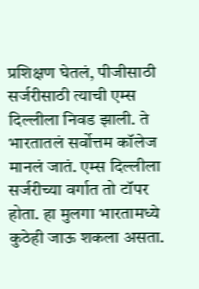प्रशिक्षण घेतलं, पीजीसाठी सर्जरीसाठी त्याची एम्स दिल्लीला निवड झाली. ते भारतातलं सर्वोत्तम कॉलेज मानलं जातं. एम्स दिल्लीला सर्जरीच्या वर्गात तो टॉपर होता. हा मुलगा भारतामध्ये कुठेही जाऊ शकला असता.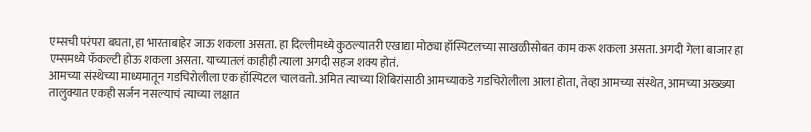एम्सची परंपरा बघता, हा भारताबाहेर जाऊ शकला असता. हा दिल्लीमध्ये कुठल्यातरी एखाद्या मोठ्या हॉस्पिटलच्या साखळीसोबत काम करू शकला असता. अगदी गेला बाजार हा एम्समध्ये फॅकल्टी होऊ शकला असता. याच्यातलं काहीही त्याला अगदी सहज शक्य होतं.
आमच्या संस्थेच्या माध्यमातून गडचिरोलीला एक हॉस्पिटल चालवतो. अमित त्याच्या शिबिरांसाठी आमच्याकडे गडचिरोलीला आला होता, तेव्हा आमच्या संस्थेत, आमच्या अख्ख्या तालुक्यात एकही सर्जन नसल्याचं त्याच्या लक्षात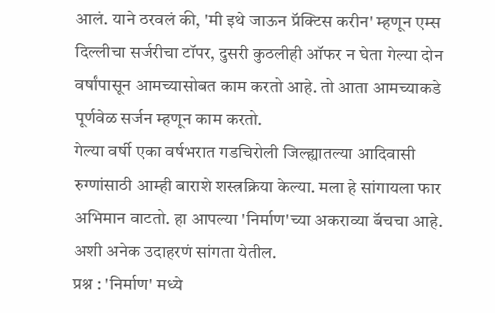आलं. याने ठरवलं की, 'मी इथे जाऊन प्रॅक्टिस करीन' म्हणून एम्स दिल्लीचा सर्जरीचा टॉपर, दुसरी कुठलीही ऑफर न घेता गेल्या दोन वर्षांपासून आमच्यासोबत काम करतो आहे. तो आता आमच्याकडे पूर्णवेळ सर्जन म्हणून काम करतो.
गेल्या वर्षी एका वर्षभरात गडचिरोली जिल्ह्यातल्या आदिवासी रुग्णांसाठी आम्ही बाराशे शस्त्रक्रिया केल्या. मला हे सांगायला फार अभिमान वाटतो. हा आपल्या 'निर्माण'च्या अकराव्या बॅचचा आहे. अशी अनेक उदाहरणं सांगता येतील.
प्रश्न : 'निर्माण' मध्ये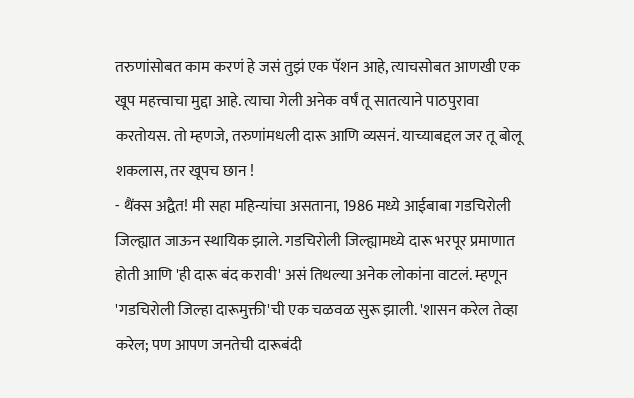तरुणांसोबत काम करणं हे जसं तुझं एक पॅशन आहे, त्याचसोबत आणखी एक खूप महत्त्वाचा मुद्दा आहे. त्याचा गेली अनेक वर्षं तू सातत्याने पाठपुरावा करतोयस. तो म्हणजे, तरुणांमधली दारू आणि व्यसनं. याच्याबद्दल जर तू बोलू शकलास, तर खूपच छान !
- थैंक्स अद्वैत! मी सहा महिन्यांचा असताना, 1986 मध्ये आईबाबा गडचिरोली जिल्ह्यात जाऊन स्थायिक झाले. गडचिरोली जिल्ह्यामध्ये दारू भरपूर प्रमाणात होती आणि 'ही दारू बंद करावी' असं तिथल्या अनेक लोकांना वाटलं. म्हणून 'गडचिरोली जिल्हा दारूमुक्ती'ची एक चळवळ सुरू झाली. 'शासन करेल तेव्हा करेल; पण आपण जनतेची दारूबंदी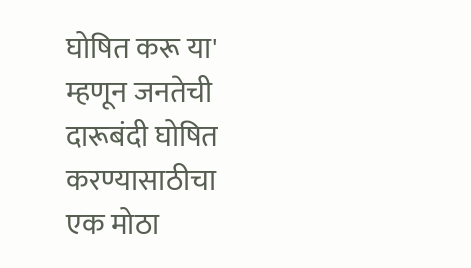घोषित करू या' म्हणून जनतेची दारूबंदी घोषित करण्यासाठीचा एक मोठा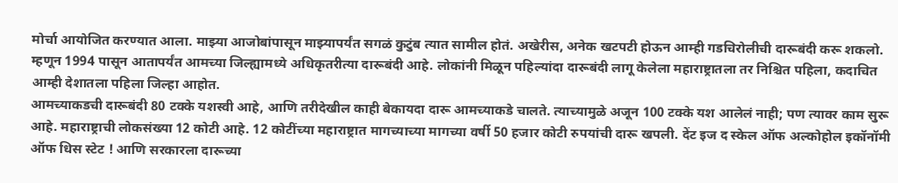मोर्चा आयोजित करण्यात आला. माझ्या आजोबांपासून माझ्यापर्यंत सगळं कुटुंब त्यात सामील होतं. अखेरीस, अनेक खटपटी होऊन आम्ही गडचिरोलीची दारूबंदी करू शकलो. म्हणून 1994 पासून आतापर्यंत आमच्या जिल्ह्यामध्ये अधिकृतरीत्या दारूबंदी आहे. लोकांनी मिळून पहिल्यांदा दारूबंदी लागू केलेला महाराष्ट्रातला तर निश्चित पहिला, कदाचित आम्ही देशातला पहिला जिल्हा आहोत.
आमच्याकडची दारूबंदी 80 टक्के यशस्वी आहे, आणि तरीदेखील काही बेकायदा दारू आमच्याकडे चालते. त्याच्यामुळे अजून 100 टक्के यश आलेलं नाही; पण त्यावर काम सुरू आहे. महाराष्ट्राची लोकसंख्या 12 कोटी आहे. 12 कोटींच्या महाराष्ट्रात मागच्याच्या मागच्या वर्षी 50 हजार कोटी रुपयांची दारू खपली. देंट इज द स्केल ऑफ अल्कोहोल इकॉनॉमी ऑफ धिस स्टेट ! आणि सरकारला दारूच्या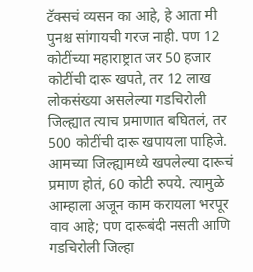टॅक्सचं व्यसन का आहे, हे आता मी पुनश्च सांगायची गरज नाही. पण 12 कोटींच्या महाराष्ट्रात जर 50 हजार कोटींची दारू खपते, तर 12 लाख लोकसंख्या असलेल्या गडचिरोली जिल्ह्यात त्याच प्रमाणात बघितलं, तर 500 कोटींची दारू खपायला पाहिजे. आमच्या जिल्ह्यामध्ये खपलेल्या दारूचं प्रमाण होतं, 60 कोटी रुपये. त्यामुळे आम्हाला अजून काम करायला भरपूर वाव आहे; पण दारूबंदी नसती आणि गडचिरोली जिल्हा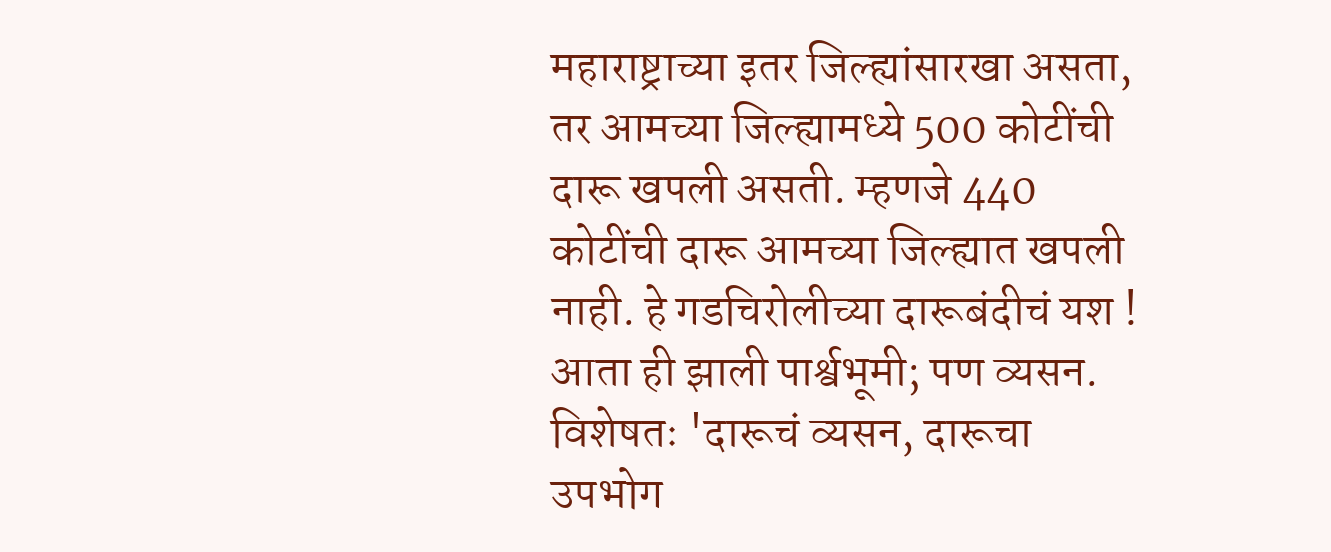महाराष्ट्राच्या इतर जिल्ह्यांसारखा असता, तर आमच्या जिल्ह्यामध्ये 500 कोटींची दारू खपली असती. म्हणजे 440 कोटींची दारू आमच्या जिल्ह्यात खपली नाही. हे गडचिरोलीच्या दारूबंदीचं यश !
आता ही झाली पार्श्वभूमी; पण व्यसन. विशेषतः 'दारूचं व्यसन, दारूचा उपभोग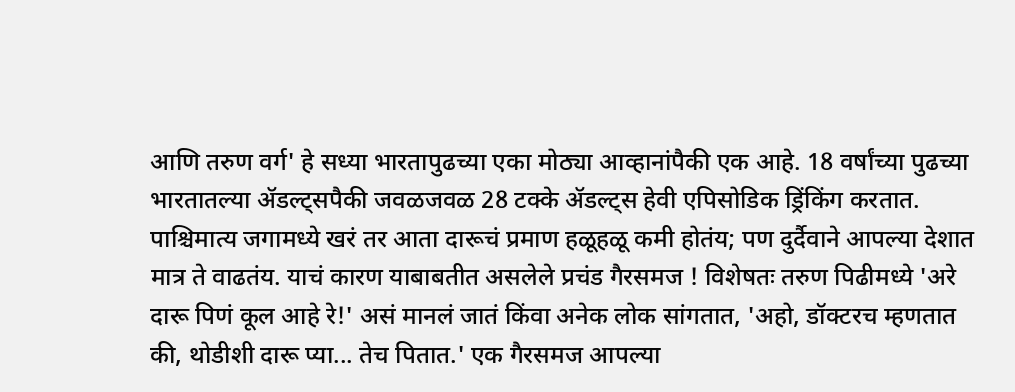आणि तरुण वर्ग' हे सध्या भारतापुढच्या एका मोठ्या आव्हानांपैकी एक आहे. 18 वर्षांच्या पुढच्या भारतातल्या ॲडल्ट्सपैकी जवळजवळ 28 टक्के ॲडल्ट्स हेवी एपिसोडिक ड्रिंकिंग करतात. पाश्चिमात्य जगामध्ये खरं तर आता दारूचं प्रमाण हळूहळू कमी होतंय; पण दुर्दैवाने आपल्या देशात मात्र ते वाढतंय. याचं कारण याबाबतीत असलेले प्रचंड गैरसमज ! विशेषतः तरुण पिढीमध्ये 'अरे दारू पिणं कूल आहे रे!' असं मानलं जातं किंवा अनेक लोक सांगतात, 'अहो, डॉक्टरच म्हणतात की, थोडीशी दारू प्या... तेच पितात.' एक गैरसमज आपल्या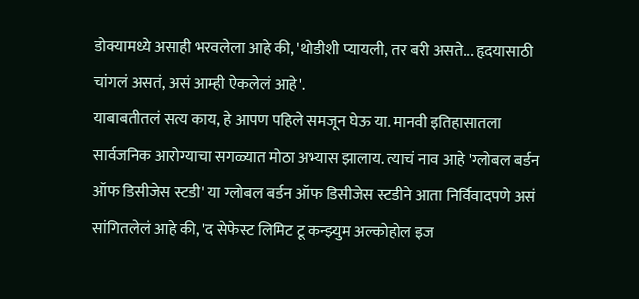डोक्यामध्ये असाही भरवलेला आहे की, 'थोडीशी प्यायली, तर बरी असते... हृदयासाठी चांगलं असतं, असं आम्ही ऐकलेलं आहे'.
याबाबतीतलं सत्य काय, हे आपण पहिले समजून घेऊ या. मानवी इतिहासातला सार्वजनिक आरोग्याचा सगळ्यात मोठा अभ्यास झालाय. त्याचं नाव आहे 'ग्लोबल बर्डन ऑफ डिसीजेस स्टडी' या ग्लोबल बर्डन ऑफ डिसीजेस स्टडीने आता निर्विवादपणे असं सांगितलेलं आहे की, 'द सेफेस्ट लिमिट टू कन्झ्युम अल्कोहोल इज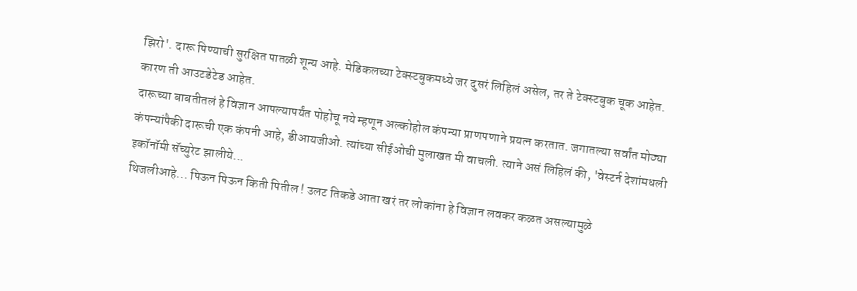झिरो'. दारू पिण्याची सुरक्षित पातळी शून्य आहे. मेडिकलच्या टेक्स्टबुकमध्ये जर दुसरं लिहिलं असेल, तर ते टेक्स्टबुक चूक आहेत. कारण ती आउटडेटेड आहेत.
दारूच्या बाबतीतलं हे विज्ञान आपल्यापर्यंत पोहोचू नये म्हणून अल्कोहोल कंपन्या प्राणपणाने प्रयत्न करतात. जगातल्या सर्वांत मोठ्या कंपन्यांपैकी दारूची एक कंपनी आहे, डीआयजीओ. त्यांच्या सीईओची मुलाखत मी वाचली. त्याने असं लिहिलं की, 'वेस्टर्न देशांमधली इकॉनॉमी सॅच्युरेट झालीये...
थिजलीआहे... पिऊन पिऊन किती पितील ! उलट तिकडे आता खरं तर लोकांना हे विज्ञान लवकर कळत असल्यामुळे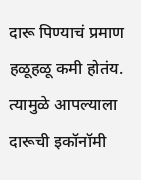दारू पिण्याचं प्रमाण हळूहळू कमी होतंय. त्यामुळे आपल्याला दारूची इकॉनॉमी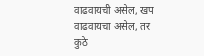वाढवायची असेल, खप वाढवायचा असेल, तर कुठे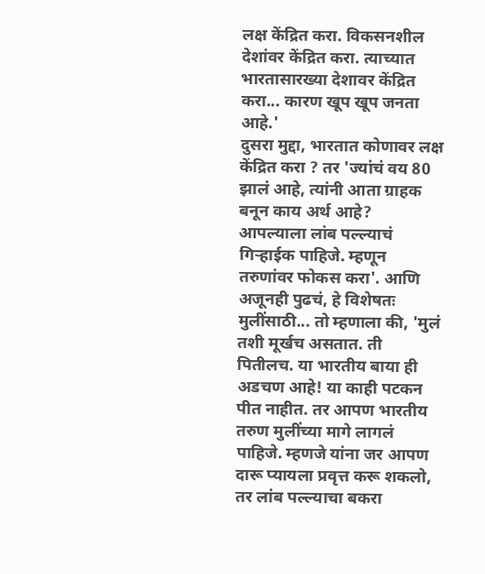लक्ष केंद्रित करा. विकसनशील देशांवर केंद्रित करा. त्याच्यात भारतासारख्या देशावर केंद्रित करा... कारण खूप खूप जनता आहे.'
दुसरा मुद्दा, भारतात कोणावर लक्ष केंद्रित करा ? तर 'ज्यांचं वय 80 झालं आहे, त्यांनी आता ग्राहक बनून काय अर्थ आहे? आपल्याला लांब पल्ल्याचं गिऱ्हाईक पाहिजे. म्हणून तरुणांवर फोकस करा'. आणि अजूनही पुढचं, हे विशेषतः मुलींसाठी... तो म्हणाला की, 'मुलं तशी मूर्खच असतात. ती पितीलच. या भारतीय बाया ही अडचण आहे! या काही पटकन पीत नाहीत. तर आपण भारतीय तरुण मुलींच्या मागे लागलं पाहिजे. म्हणजे यांना जर आपण दारू प्यायला प्रवृत्त करू शकलो, तर लांब पल्ल्याचा बकरा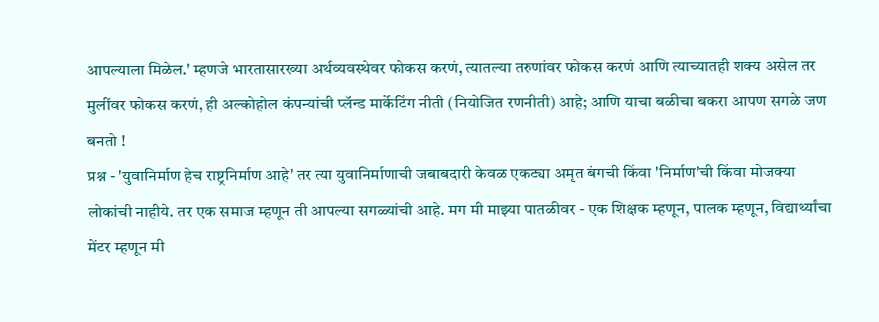आपल्याला मिळेल.' म्हणजे भारतासारख्या अर्थव्यवस्थेवर फोकस करणं, त्यातल्या तरुणांवर फोकस करणं आणि त्याच्यातही शक्य असेल तर मुलींवर फोकस करणं, ही अल्कोहोल कंपन्यांची प्लॅन्ड मार्केटिंग नीती (नियोजित रणनीती) आहे; आणि याचा बळीचा बकरा आपण सगळे जण बनतो !
प्रश्न - 'युवानिर्माण हेच राष्ट्रनिर्माण आहे' तर त्या युवानिर्माणाची जबाबदारी केवळ एकट्या अमृत बंगची किंवा 'निर्माण'ची किंवा मोजक्या लोकांची नाहीये. तर एक समाज म्हणून ती आपल्या सगळ्यांची आहे. मग मी माझ्या पातळीवर - एक शिक्षक म्हणून, पालक म्हणून, विद्यार्थ्यांचा मेंटर म्हणून मी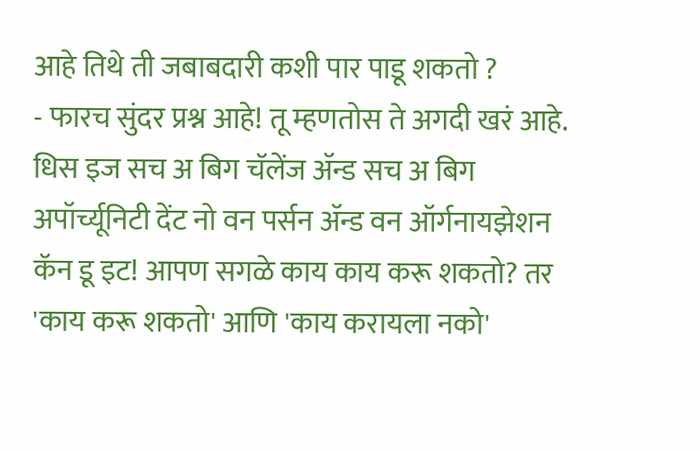आहे तिथे ती जबाबदारी कशी पार पाडू शकतो ?
- फारच सुंदर प्रश्न आहे! तू म्हणतोस ते अगदी खरं आहे. धिस इज सच अ बिग चॅलेंज ॲन्ड सच अ बिग अपॉर्च्यूनिटी देंट नो वन पर्सन ॲन्ड वन ऑर्गनायझेशन कॅन डू इट! आपण सगळे काय काय करू शकतो? तर 'काय करू शकतो' आणि 'काय करायला नको'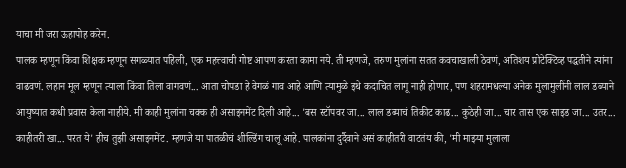याचा मी जरा ऊहापोह करेन.
पालक म्हणून किंवा शिक्षक म्हणून सगळ्यात पहिली, एक महत्त्वाची गोष्ट आपण करता कामा नये. ती म्हणजे, तरुण मुलांना सतत कवचाखाली ठेवणं, अतिशय प्रोटेक्टिव्ह पद्धतीने त्यांना वाढवणं. लहान मूल म्हणून त्याला किंवा तिला वागवणं... आता चोपडा हे वेगळं गाव आहे आणि त्यामुळे इथे कदाचित लागू नाही होणार, पण शहरामधल्या अनेक मुलामुलींनी लाल डब्याने आयुष्यात कधी प्रवास केला नाहीये. मी काही मुलांना चक्क ही असाइनमेंट दिली आहे... 'बस स्टॉपवर जा... लाल डब्याचं तिकीट काढ... कुठेही जा... चार तास एक साइड जा... उतर... काहीतरी खा... परत ये' हीच तुझी असाइनमेंट. म्हणजे या पातळीचं शील्डिंग चालू आहे. पालकांना दुर्दैवाने असं काहीतरी वाटतंय की, 'मी माझ्या मुलाला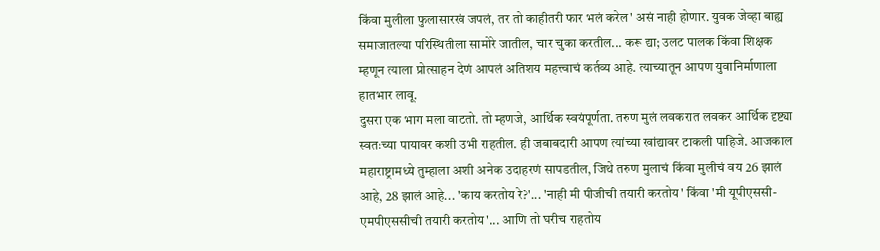किंवा मुलीला फुलासारखं जपलं, तर तो काहीतरी फार भलं करेल' असं नाही होणार. युवक जेव्हा बाह्य समाजातल्या परिस्थितीला सामोरे जातील, चार चुका करतील... करू द्या; उलट पालक किंवा शिक्षक म्हणून त्याला प्रोत्साहन देणं आपलं अतिशय महत्त्वाचं कर्तव्य आहे. त्याच्यातून आपण युवानिर्माणाला हातभार लावू.
दुसरा एक भाग मला वाटतो. तो म्हणजे, आर्थिक स्वयंपूर्णता. तरुण मुलं लवकरात लवकर आर्थिक दृष्ट्या स्वतःच्या पायावर कशी उभी राहतील. ही जबाबदारी आपण त्यांच्या खांद्यावर टाकली पाहिजे. आजकाल महाराष्ट्रामध्ये तुम्हाला अशी अनेक उदाहरणं सापडतील, जिथे तरुण मुलाचं किंवा मुलीचं वय 26 झालं आहे, 28 झालं आहे... 'काय करतोय रे?'... 'नाही मी पीजीची तयारी करतोय' किंवा 'मी यूपीएससी-एमपीएससीची तयारी करतोय'... आणि तो घरीच राहतोय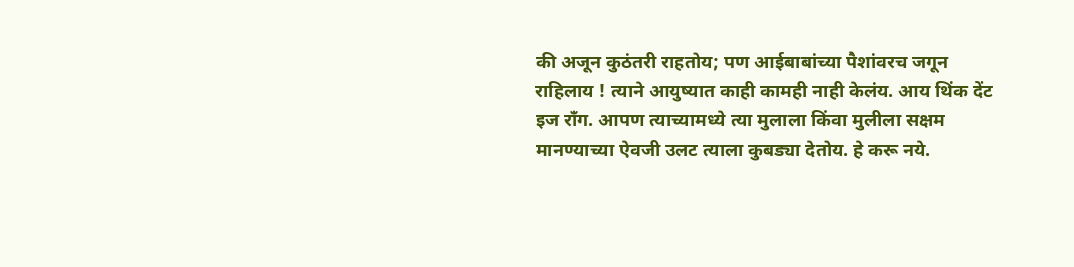की अजून कुठंतरी राहतोय; पण आईबाबांच्या पैशांवरच जगून राहिलाय ! त्याने आयुष्यात काही कामही नाही केलंय. आय थिंक देंट इज राँग. आपण त्याच्यामध्ये त्या मुलाला किंवा मुलीला सक्षम मानण्याच्या ऐवजी उलट त्याला कुबड्या देतोय. हे करू नये.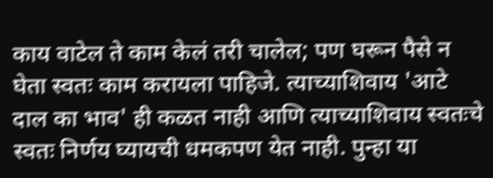काय वाटेल ते काम केलं तरी चालेल; पण घरून पैसे न घेता स्वतः काम करायला पाहिजे. त्याच्याशिवाय 'आटे दाल का भाव' ही कळत नाही आणि त्याच्याशिवाय स्वतःचे स्वतः निर्णय घ्यायची धमकपण येत नाही. पुन्हा या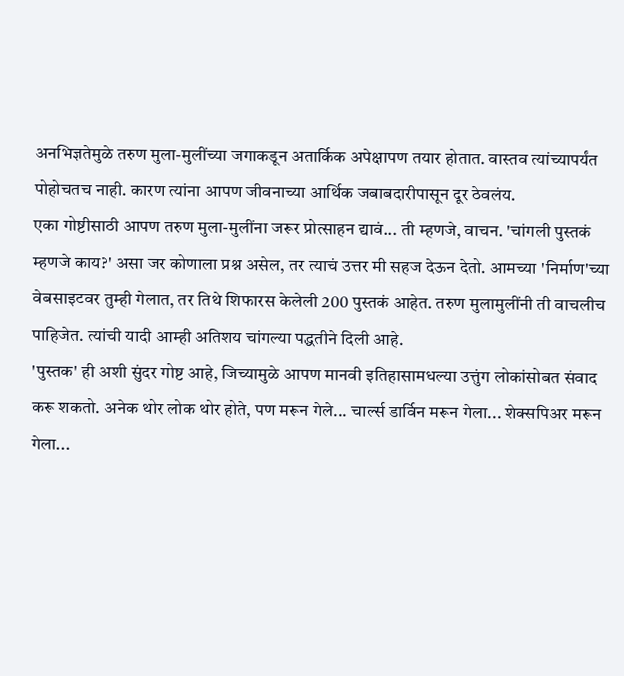अनभिज्ञतेमुळे तरुण मुला-मुलींच्या जगाकडून अतार्किक अपेक्षापण तयार होतात. वास्तव त्यांच्यापर्यंत पोहोचतच नाही. कारण त्यांना आपण जीवनाच्या आर्थिक जबाबदारीपासून दूर ठेवलंय.
एका गोष्टीसाठी आपण तरुण मुला-मुलींना जरूर प्रोत्साहन द्यावं... ती म्हणजे, वाचन. 'चांगली पुस्तकं म्हणजे काय?' असा जर कोणाला प्रश्न असेल, तर त्याचं उत्तर मी सहज देऊन देतो. आमच्या 'निर्माण'च्या वेबसाइटवर तुम्ही गेलात, तर तिथे शिफारस केलेली 200 पुस्तकं आहेत. तरुण मुलामुलींनी ती वाचलीच पाहिजेत. त्यांची यादी आम्ही अतिशय चांगल्या पद्धतीने दिली आहे.
'पुस्तक' ही अशी सुंदर गोष्ट आहे, जिच्यामुळे आपण मानवी इतिहासामधल्या उत्तुंग लोकांसोबत संवाद करू शकतो. अनेक थोर लोक थोर होते, पण मरून गेले... चार्ल्स डार्विन मरून गेला... शेक्सपिअर मरून गेला...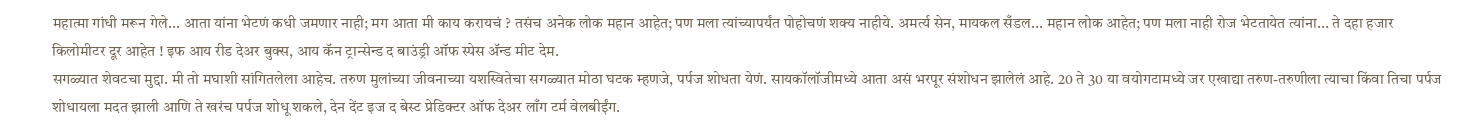महात्मा गांधी मरून गेले... आता यांना भेटणं कधी जमणार नाही; मग आता मी काय करायचं ? तसंच अनेक लोक महान आहेत; पण मला त्यांच्यापर्यंत पोहोचणं शक्य नाहीये. अमर्त्य सेन, मायकल सँडल... महान लोक आहेत; पण मला नाही रोज भेटतायेत त्यांना... ते दहा हजार किलोमीटर दूर आहेत ! इफ आय रीड देअर बुक्स, आय कॅन ट्रान्सेन्ड द बाउंड्री ऑफ स्पेस ॲन्ड मीट देम.
सगळ्यात शेवटचा मुद्दा. मी तो मघाशी सांगितलेला आहेच. तरुण मुलांच्या जीवनाच्या यशस्वितेचा सगळ्यात मोठा घटक म्हणजे, पर्पज शोधता येणं. सायकॉलॉजीमध्ये आता असं भरपूर संशोधन झालेलं आहे. 20 ते 30 या वयोगटामध्ये जर एखाद्या तरुण-तरुणीला त्याचा किंवा तिचा पर्पज शोधायला मदत झाली आणि ते खरंच पर्पज शोधू शकले, देन देंट इज द बेस्ट प्रेडिक्टर ऑफ देअर लाँग टर्म वेलबीईंग.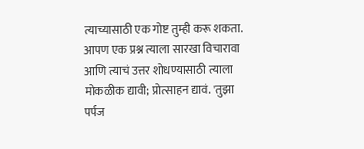त्याच्यासाठी एक गोष्ट तुम्ही करू शकता. आपण एक प्रश्न त्याला सारखा विचारावा आणि त्याचं उत्तर शोधण्यासाठी त्याला मोकळीक द्यावी; प्रोत्साहन द्यावं. 'तुझा पर्पज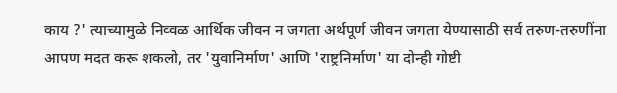काय ?' त्याच्यामुळे निव्वळ आर्थिक जीवन न जगता अर्थपूर्ण जीवन जगता येण्यासाठी सर्व तरुण-तरुणींना आपण मदत करू शकलो, तर 'युवानिर्माण' आणि 'राष्ट्रनिर्माण' या दोन्ही गोष्टी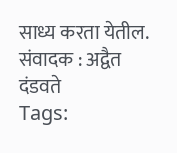साध्य करता येतील.
संवादक : अद्वैत दंडवते
Tags: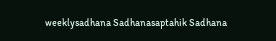weeklysadhana Sadhanasaptahik Sadhana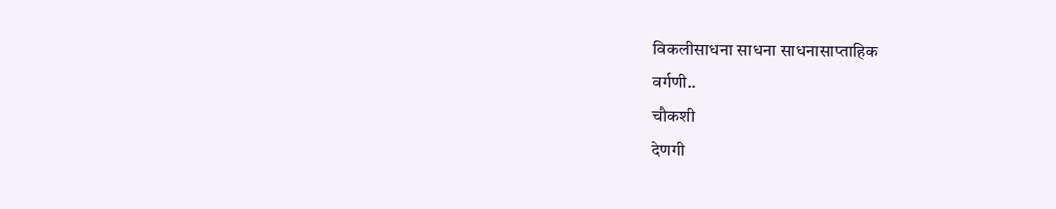विकलीसाधना साधना साधनासाप्ताहिक
वर्गणी..
चौकशी
देणगी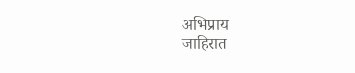अभिप्राय
जाहिरात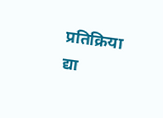प्रतिक्रिया द्या